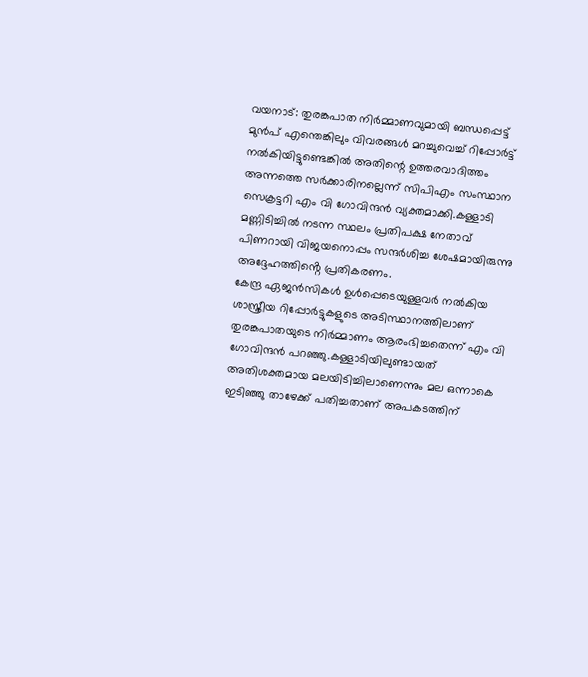വയനാട്: തുരങ്കപാത നിർമ്മാണവുമായി ബന്ധപ്പെട്ട് മുൻപ് എന്തെങ്കിലും വിവരങ്ങൾ മറച്ചുവെച്ച് റിപ്പോർട്ട് നൽകിയിട്ടുണ്ടെങ്കിൽ അതിന്റെ ഉത്തരവാദിത്തം അന്നത്തെ സർക്കാരിനല്ലെന്ന് സിപിഎം സംസ്ഥാന സെക്രട്ടറി എം വി ഗോവിന്ദൻ വ്യക്തമാക്കി.കള്ളാടി മണ്ണിടിച്ചിൽ നടന്ന സ്ഥലം പ്രതിപക്ഷ നേതാവ് പിണറായി വിജയനൊപ്പം സന്ദർശിച്ച ശേഷമായിരുന്നു അദ്ദേഹത്തിൻ്റെ പ്രതികരണം.
കേന്ദ്ര ഏജൻസികൾ ഉൾപ്പെടെയുള്ളവർ നൽകിയ ശാസ്ത്രീയ റിപ്പോർട്ടുകളുടെ അടിസ്ഥാനത്തിലാണ് തുരങ്കപാതയുടെ നിർമ്മാണം ആരംഭിച്ചതെന്ന് എം വി ഗോവിന്ദൻ പറഞ്ഞു.കള്ളാടിയിലുണ്ടായത് അതിശക്തമായ മലയിടിച്ചിലാണെന്നും മല ഒന്നാകെ ഇടിഞ്ഞു താഴേക്ക് പതിച്ചതാണ് അപകടത്തിന്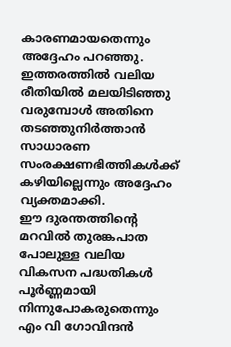കാരണമായതെന്നും അദ്ദേഹം പറഞ്ഞു. ഇത്തരത്തിൽ വലിയ രീതിയിൽ മലയിടിഞ്ഞു വരുമ്പോൾ അതിനെ തടഞ്ഞുനിർത്താൻ സാധാരണ സംരക്ഷണഭിത്തികൾക്ക് കഴിയില്ലെന്നും അദ്ദേഹം വ്യക്തമാക്കി.
ഈ ദുരന്തത്തിന്റെ മറവിൽ തുരങ്കപാത പോലുള്ള വലിയ വികസന പദ്ധതികൾ പൂർണ്ണമായി നിന്നുപോകരുതെന്നും എം വി ഗോവിന്ദൻ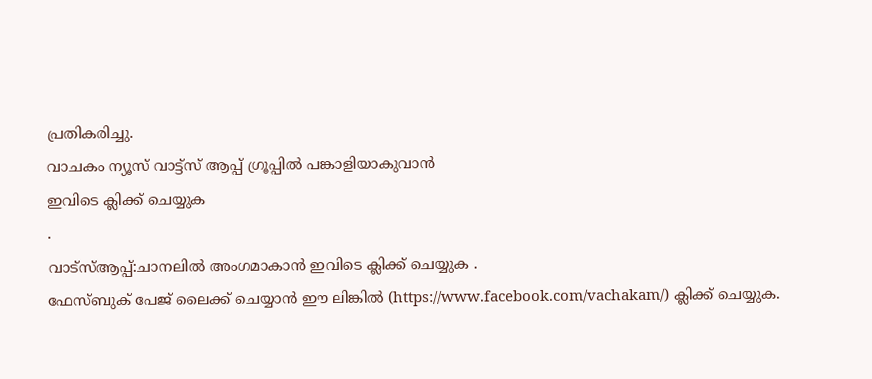പ്രതികരിച്ചു.
വാചകം ന്യൂസ് വാട്ട്സ് ആപ്പ് ഗ്രൂപ്പിൽ പങ്കാളിയാകുവാൻ
ഇവിടെ ക്ലിക്ക് ചെയ്യുക
.
വാട്സ്ആപ്പ്:ചാനലിൽ അംഗമാകാൻ ഇവിടെ ക്ലിക്ക് ചെയ്യുക .
ഫേസ്ബുക് പേജ് ലൈക്ക് ചെയ്യാൻ ഈ ലിങ്കിൽ (https://www.facebook.com/vachakam/) ക്ലിക്ക് ചെയ്യുക.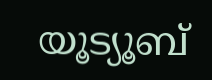യൂട്യൂബ്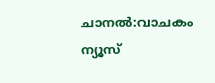ചാനൽ:വാചകം ന്യൂസ്